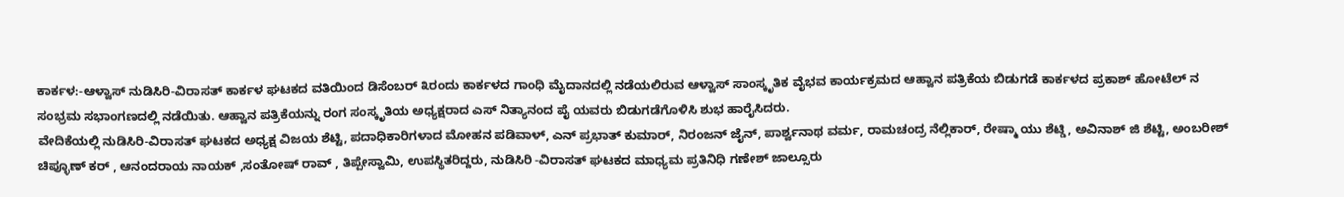ಕಾರ್ಕಳ:-ಆಳ್ವಾಸ್ ನುಡಿಸಿರಿ-ವಿರಾಸತ್ ಕಾರ್ಕಳ ಘಟಕದ ವತಿಯಿಂದ ಡಿಸೆಂಬರ್ ೩ರಂದು ಕಾರ್ಕಳದ ಗಾಂಧಿ ಮೈದಾನದಲ್ಲಿ ನಡೆಯಲಿರುವ ಆಳ್ವಾಸ್ ಸಾಂಸ್ಕೃತಿಕ ವೈಭವ ಕಾರ್ಯಕ್ರಮದ ಆಹ್ವಾನ ಪತ್ರಿಕೆಯ ಬಿಡುಗಡೆ ಕಾರ್ಕಳದ ಪ್ರಕಾಶ್ ಹೋಟೆಲ್ ನ ಸಂಭ್ರಮ ಸಭಾಂಗಣದಲ್ಲಿ ನಡೆಯಿತು. ಆಹ್ವಾನ ಪತ್ರಿಕೆಯನ್ನು ರಂಗ ಸಂಸ್ಕೃತಿಯ ಅಧ್ಯಕ್ಷರಾದ ಎಸ್ ನಿತ್ಯಾನಂದ ಪೈ ಯವರು ಬಿಡುಗಡೆಗೊಳಿಸಿ ಶುಭ ಹಾರೈಸಿದರು.
ವೇದಿಕೆಯಲ್ಲಿ ನುಡಿಸಿರಿ-ವಿರಾಸತ್ ಘಟಕದ ಅಧ್ಯಕ್ಷ ವಿಜಯ ಶೆಟ್ಟಿ, ಪದಾಧಿಕಾರಿಗಳಾದ ಮೋಹನ ಪಡಿವಾಳ್, ಎನ್ ಪ್ರಭಾತ್ ಕುಮಾರ್, ನಿರಂಜನ್ ಜೈನ್, ಪಾರ್ಶ್ವನಾಥ ವರ್ಮ, ರಾಮಚಂದ್ರ ನೆಲ್ಲಿಕಾರ್, ರೇಷ್ಮಾ ಯು ಶೆಟ್ಡಿ, ಅವಿನಾಶ್ ಜಿ ಶೆಟ್ಟಿ, ಅಂಬರೀಶ್ ಚಿಪ್ಳೂಣ್ ಕರ್ , ಆನಂದರಾಯ ನಾಯಕ್ ,ಸಂತೋಷ್ ರಾವ್ , ತಿಪ್ಪೇಸ್ವಾಮಿ, ಉಪಸ್ಥಿತರಿದ್ದರು, ನುಡಿಸಿರಿ -ವಿರಾಸತ್ ಘಟಕದ ಮಾಧ್ಯಮ ಪ್ರತಿನಿಧಿ ಗಣೇಶ್ ಜಾಲ್ಸೂರು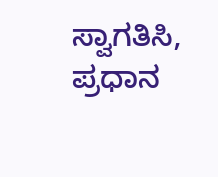ಸ್ವಾಗತಿಸಿ, ಪ್ರಧಾನ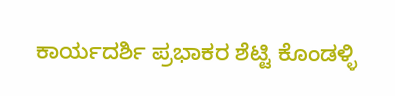ಕಾರ್ಯದರ್ಶಿ ಪ್ರಭಾಕರ ಶೆಟ್ಟಿ ಕೊಂಡಳ್ಳಿ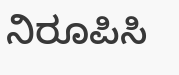ನಿರೂಪಿಸಿ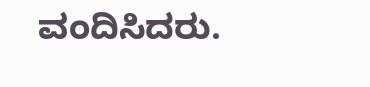ವಂದಿಸಿದರು.